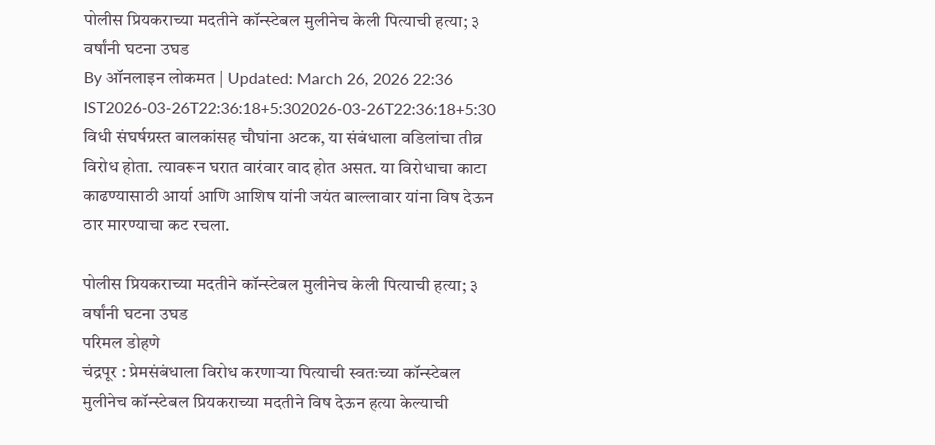पोलीस प्रियकराच्या मदतीने कॉन्स्टेबल मुलीनेच केली पित्याची हत्या; ३ वर्षांनी घटना उघड
By ऑनलाइन लोकमत | Updated: March 26, 2026 22:36 IST2026-03-26T22:36:18+5:302026-03-26T22:36:18+5:30
विधी संघर्षग्रस्त बालकांसह चौघांना अटक, या संबंधाला वडिलांचा तीव्र विरोध होता. त्यावरून घरात वारंवार वाद होत असत. या विरोधाचा काटा काढण्यासाठी आर्या आणि आशिष यांनी जयंत बाल्लावार यांना विष देऊन ठार मारण्याचा कट रचला.

पोलीस प्रियकराच्या मदतीने कॉन्स्टेबल मुलीनेच केली पित्याची हत्या; ३ वर्षांनी घटना उघड
परिमल डोहणे
चंद्रपूर : प्रेमसंबंधाला विरोध करणाऱ्या पित्याची स्वतःच्या कॉन्स्टेबल मुलीनेच कॉन्स्टेबल प्रियकराच्या मदतीने विष देऊन हत्या केल्याची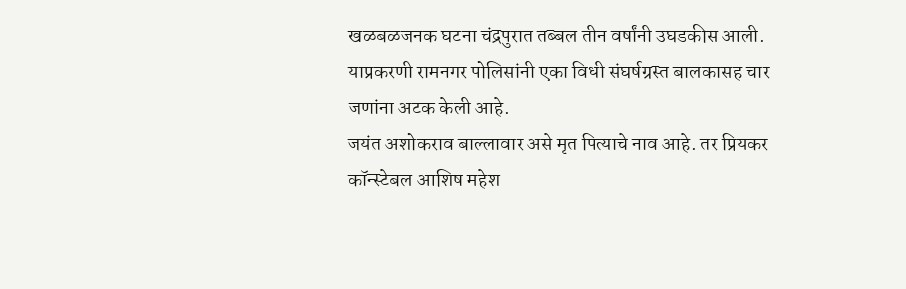खळबळजनक घटना चंद्रपुरात तब्बल तीन वर्षांनी उघडकीस आली. याप्रकरणी रामनगर पोलिसांनी एका विधी संघर्षग्रस्त बालकासह चार जणांना अटक केली आहे.
जयंत अशोकराव बाल्लावार असे मृत पित्याचे नाव आहे. तर प्रियकर कॉन्स्टेबल आशिष महेश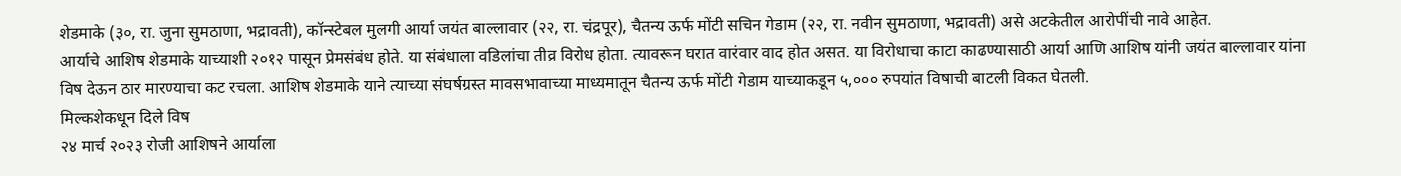शेडमाके (३०, रा. जुना सुमठाणा, भद्रावती), कॉन्स्टेबल मुलगी आर्या जयंत बाल्लावार (२२, रा. चंद्रपूर), चैतन्य ऊर्फ मोंटी सचिन गेडाम (२२, रा. नवीन सुमठाणा, भद्रावती) असे अटकेतील आरोपींची नावे आहेत.
आर्याचे आशिष शेडमाके याच्याशी २०१२ पासून प्रेमसंबंध होते. या संबंधाला वडिलांचा तीव्र विरोध होता. त्यावरून घरात वारंवार वाद होत असत. या विरोधाचा काटा काढण्यासाठी आर्या आणि आशिष यांनी जयंत बाल्लावार यांना विष देऊन ठार मारण्याचा कट रचला. आशिष शेडमाके याने त्याच्या संघर्षग्रस्त मावसभावाच्या माध्यमातून चैतन्य ऊर्फ मोंटी गेडाम याच्याकडून ५,००० रुपयांत विषाची बाटली विकत घेतली.
मिल्कशेकधून दिले विष
२४ मार्च २०२३ रोजी आशिषने आर्याला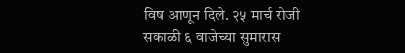विष आणून दिले. २५ मार्च रोजी सकाळी ६ वाजेच्या सुमारास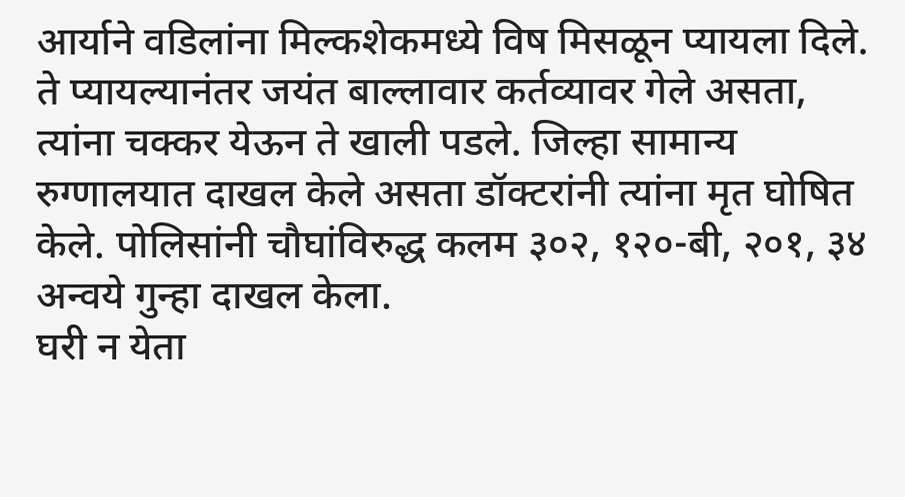आर्याने वडिलांना मिल्कशेकमध्ये विष मिसळून प्यायला दिले. ते प्यायल्यानंतर जयंत बाल्लावार कर्तव्यावर गेले असता, त्यांना चक्कर येऊन ते खाली पडले. जिल्हा सामान्य रुग्णालयात दाखल केले असता डॉक्टरांनी त्यांना मृत घोषित केले. पोलिसांनी चौघांविरुद्ध कलम ३०२, १२०-बी, २०१, ३४ अन्वये गुन्हा दाखल केला.
घरी न येता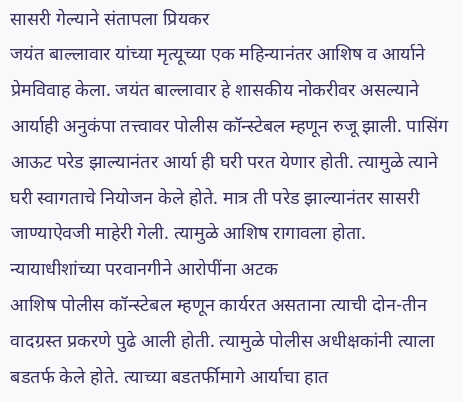सासरी गेल्याने संतापला प्रियकर
जयंत बाल्लावार यांच्या मृत्यूच्या एक महिन्यानंतर आशिष व आर्याने प्रेमविवाह केला. जयंत बाल्लावार हे शासकीय नोकरीवर असल्याने आर्याही अनुकंपा तत्त्वावर पोलीस कॉन्स्टेबल म्हणून रुजू झाली. पासिंग आऊट परेड झाल्यानंतर आर्या ही घरी परत येणार होती. त्यामुळे त्याने घरी स्वागताचे नियोजन केले होते. मात्र ती परेड झाल्यानंतर सासरी जाण्याऐवजी माहेरी गेली. त्यामुळे आशिष रागावला होता.
न्यायाधीशांच्या परवानगीने आरोपींना अटक
आशिष पोलीस कॉन्स्टेबल म्हणून कार्यरत असताना त्याची दोन-तीन वादग्रस्त प्रकरणे पुढे आली होती. त्यामुळे पोलीस अधीक्षकांनी त्याला बडतर्फ केले होते. त्याच्या बडतर्फीमागे आर्याचा हात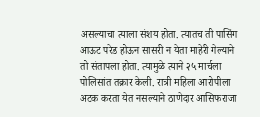असल्याचा त्याला संशय होता. त्यातच ती पासिंग आऊट परेड होऊन सासरी न येता माहेरी गेल्याने तो संतापला होता. त्यामुळे त्याने २५ मार्चला पोलिसांत तक्रार केली. रात्री महिला आरोपीला अटक करता येत नसल्याने ठाणेदार आसिफराजा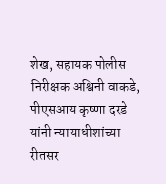शेख, सहायक पोलीस निरीक्षक अश्विनी वाकडे, पीएसआय कृष्णा दरडे यांनी न्यायाधीशांच्या रीतसर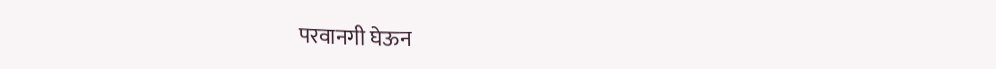परवानगी घेऊन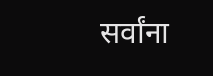सर्वांना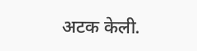अटक केली.